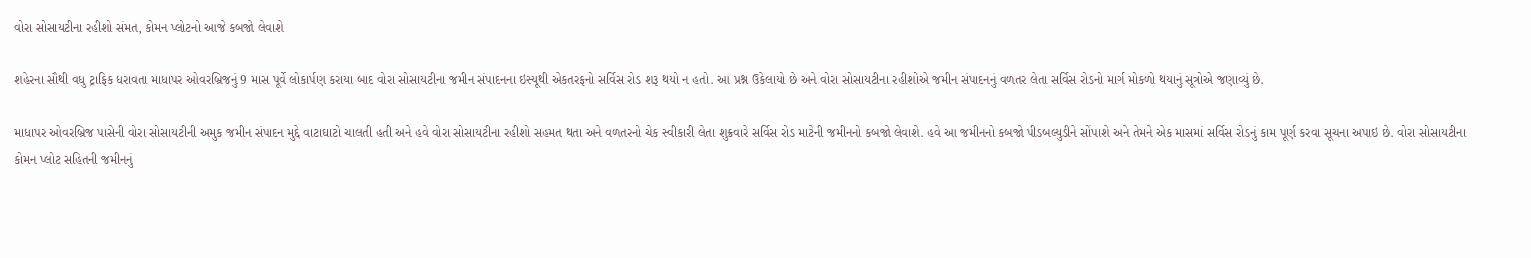વોરા સોસાયટીના રહીશો સંમત, કોમન પ્લોટનો આજે કબજો લેવાશે

શહેરના સૌથી વધુ ટ્રાફિક ધરાવતા માધાપર ઓવરબ્રિજનું 9 માસ પૂર્વે લોકાર્પણ કરાયા બાદ વોરા સોસાયટીના જમીન સંપાદનના ઇસ્યૂથી એકતરફનો સર્વિસ રોડ શરૂ થયો ન હતો. આ પ્રશ્ન ઉકેલાયો છે અને વોરા સોસાયટીના રહીશોએ જમીન સંપાદનનું વળતર લેતા સર્વિસ રોડનો માર્ગ મોકળો થયાનું સૂત્રોએ જણાવ્યું છે.

માધાપર ઓવરબ્રિજ પાસેની વોરા સોસાયટીની અમુક જમીન સંપાદન મુદ્દે વાટાઘાટો ચાલતી હતી અને હવે વોરા સોસાયટીના રહીશો સહમત થતા અને વળતરનો ચેક સ્વીકારી લેતા શુક્રવારે સર્વિસ રોડ માટેની જમીનનો કબજો લેવાશે. હવે આ જમીનનો કબજો પીડબલ્યુડીને સોંપાશે અને તેમને એક માસમાં સર્વિસ રોડનું કામ પૂર્ણ કરવા સૂચના અપાઇ છે. વોરા સોસાયટીના કોમન પ્લોટ સહિતની જમીનનું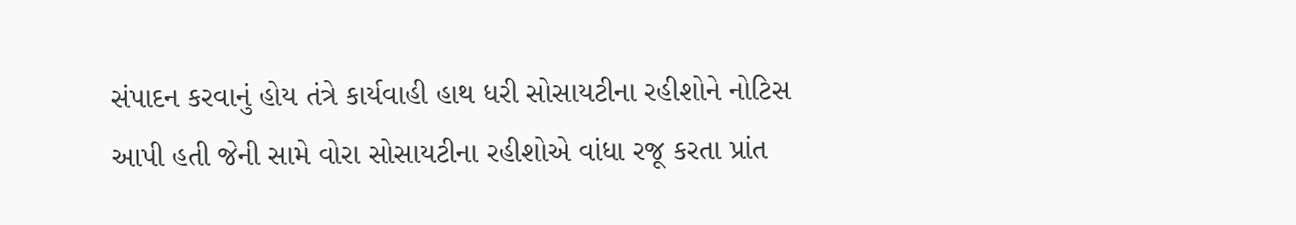સંપાદન કરવાનું હોય તંત્રે કાર્યવાહી હાથ ધરી સોસાયટીના રહીશોને નોટિસ આપી હતી જેની સામે વોરા સોસાયટીના રહીશોએ વાંધા રજૂ કરતા પ્રાંત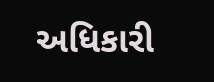અધિકારી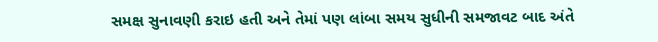સમક્ષ સુનાવણી કરાઇ હતી અને તેમાં પણ લાંબા સમય સુધીની સમજાવટ બાદ અંતે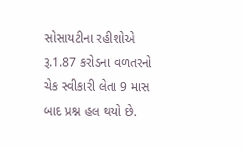સોસાયટીના રહીશોએ રૂ.1.87 કરોડના વળતરનો ચેક સ્વીકારી લેતા 9 માસ બાદ પ્રશ્ન હલ થયો છે.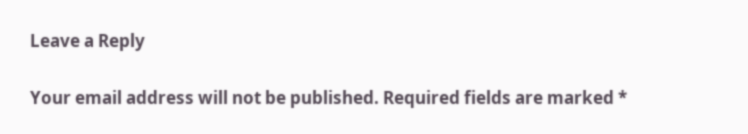Leave a Reply

Your email address will not be published. Required fields are marked *